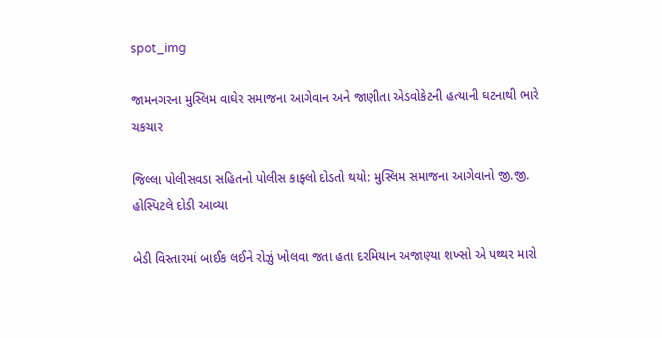spot_img

જામનગરના મુસ્લિમ વાઘેર સમાજના આગેવાન અને જાણીતા એડવોકેટની હત્યાની ઘટનાથી ભારે ચકચાર

જિલ્લા પોલીસવડા સહિતનો પોલીસ કાફ્લો દોડતો થયો: મુસ્લિમ સમાજના આગેવાનો જી.જી. હોસ્પિટલે દોડી આવ્યા

બેડી વિસ્તારમાં બાઈક લઈને રોઝું ખોલવા જતા હતા દરમિયાન અજાણ્યા શખ્સો એ પથ્થર મારો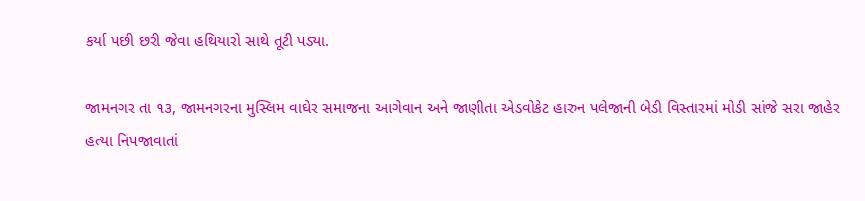કર્યા પછી છરી જેવા હથિયારો સાથે તૂટી પડ્યા.

જામનગર તા ૧૩, જામનગરના મુસ્લિમ વાઘેર સમાજના આગેવાન અને જાણીતા એડવોકેટ હારુન પલેજાની બેડી વિસ્તારમાં મોડી સાંજે સરા જાહેર હત્યા નિપજાવાતાં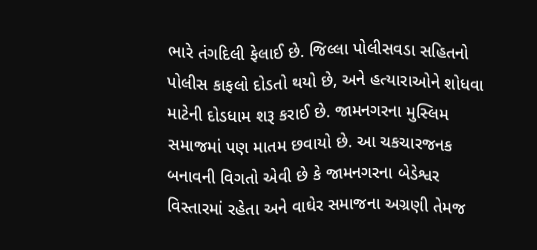ભારે તંગદિલી ફેલાઈ છે. જિલ્લા પોલીસવડા સહિતનો પોલીસ કાફલો દોડતો થયો છે, અને હત્યારાઓને શોધવા માટેની દોડધામ શરૂ કરાઈ છે. જામનગરના મુસ્લિમ સમાજમાં પણ માતમ છવાયો છે. આ ચકચારજનક બનાવની વિગતો એવી છે કે જામનગરના બેડેશ્વર વિસ્તારમાં રહેતા અને વાઘેર સમાજના અગ્રણી તેમજ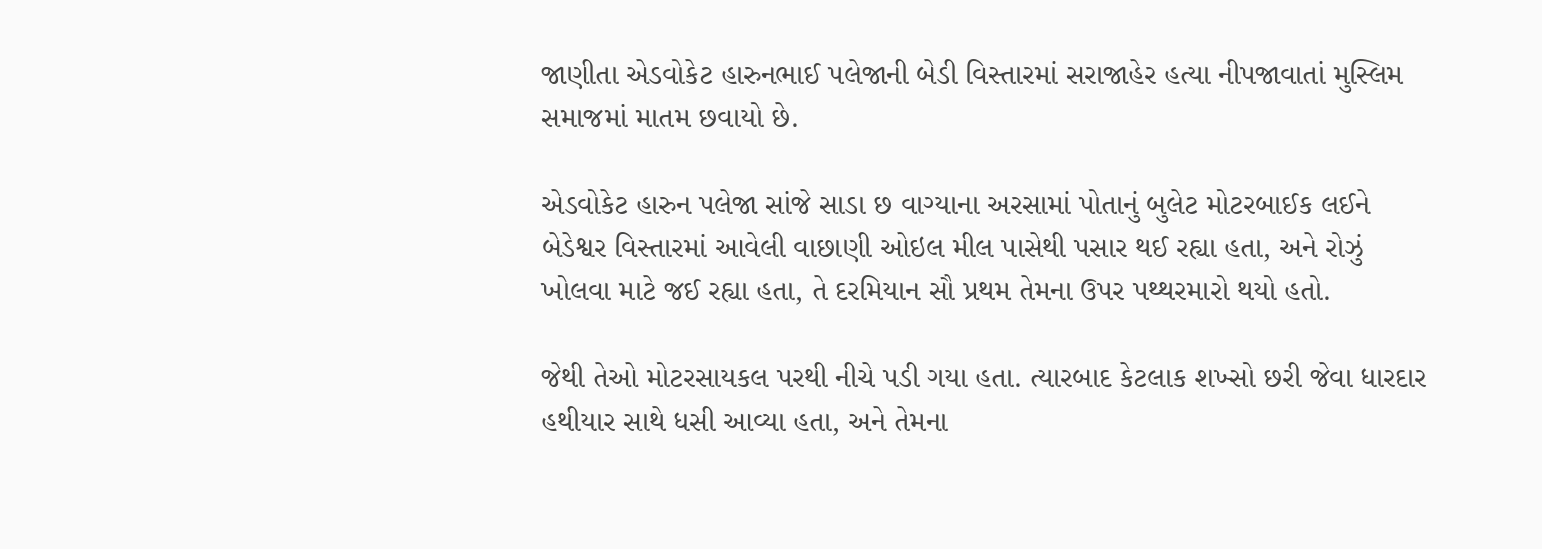જાણીતા એડવોકેટ હારુનભાઈ પલેજાની બેડી વિસ્તારમાં સરાજાહેર હત્યા નીપજાવાતાં મુસ્લિમ સમાજમાં માતમ છવાયો છે.

એડવોકેટ હારુન પલેજા સાંજે સાડા છ વાગ્યાના અરસામાં પોતાનું બુલેટ મોટરબાઈક લઈને બેડેશ્વર વિસ્તારમાં આવેલી વાછાણી ઓઇલ મીલ પાસેથી પસાર થઈ રહ્યા હતા, અને રોઝું ખોલવા માટે જઈ રહ્યા હતા, તે દરમિયાન સૌ પ્રથમ તેમના ઉપર પથ્થરમારો થયો હતો.

જેથી તેઓ મોટરસાયકલ પરથી નીચે પડી ગયા હતા. ત્યારબાદ કેટલાક શખ્સો છરી જેવા ધારદાર હથીયાર સાથે ધસી આવ્યા હતા, અને તેમના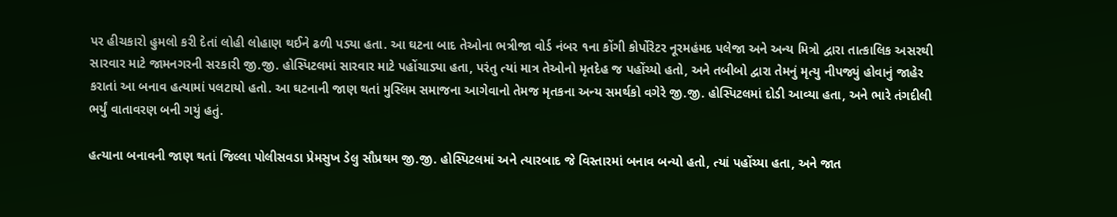પર હીચકારો હુમલો કરી દેતાં લોહી લોહાણ થઈને ઢળી પડ્યા હતા. આ ઘટના બાદ તેઓના ભત્રીજા વોર્ડ નંબર ૧ના કોંગી કોર્પોરેટર નૂરમહંમદ પલેજા અને અન્ય મિત્રો દ્વારા તાત્કાલિક અસરથી સારવાર માટે જામનગરની સરકારી જી.જી. હોસ્પિટલમાં સારવાર માટે પહોંચાડ્યા હતા, પરંતુ ત્યાં માત્ર તેઓનો મૃતદેહ જ પહોંચ્યો હતો, અને તબીબો દ્વારા તેમનું મૃત્યુ નીપજ્યું હોવાનું જાહેર કરાતાં આ બનાવ હત્યામાં પલટાયો હતો. આ ઘટનાની જાણ થતાં મુસ્લિમ સમાજના આગેવાનો તેમજ મૃતકના અન્ય સમર્થકો વગેરે જી.જી. હોસ્પિટલમાં દોડી આવ્યા હતા, અને ભારે તંગદીલી ભર્યું વાતાવરણ બની ગયું હતું.

હત્યાના બનાવની જાણ થતાં જિલ્લા પોલીસવડા પ્રેમસુખ ડેલુ સૌપ્રથમ જી.જી. હોસ્પિટલમાં અને ત્યારબાદ જે વિસ્તારમાં બનાવ બન્યો હતો, ત્યાં પહોંચ્યા હતા, અને જાત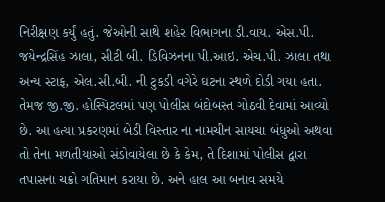નિરીક્ષણ કર્યું હતું. જેઓની સાથે શહેર વિભાગના ડી.વાય. એસ.પી. જયેન્દ્રસિંહ ઝાલા, સીટી બી. ડિવિઝનના પી.આઇ. એચ.પી. ઝાલા તથા અન્ય સ્ટાફ, એલ.સી.બી. ની ટુકડી વગેરે ઘટના સ્થળે દોડી ગયા હતા. તેમજ જી.જી. હોસ્પિટલમાં પણ પોલીસ બંદોબસ્ત ગોઠવી દેવામાં આવ્યો છે. આ હત્યા પ્રકરણમાં બેડી વિસ્તાર ના નામચીન સાયચા બંધુઓ અથવા તો તેના મળતીયાઓ સંડોવાયેલા છે કે કેમ, તે દિશામાં પોલીસ દ્વારા તપાસના ચક્રો ગતિમાન કરાયા છે. અને હાલ આ બનાવ સમયે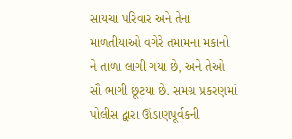સાયચા પરિવાર અને તેના માળતીયાઓ વગેરે તમામના મકાનો ને તાળા લાગી ગયા છે, અને તેઓ સૌ ભાગી છૂટયા છે. સમગ્ર પ્રકરણમાં પોલીસ દ્વારા ઊંડાણપૂર્વકની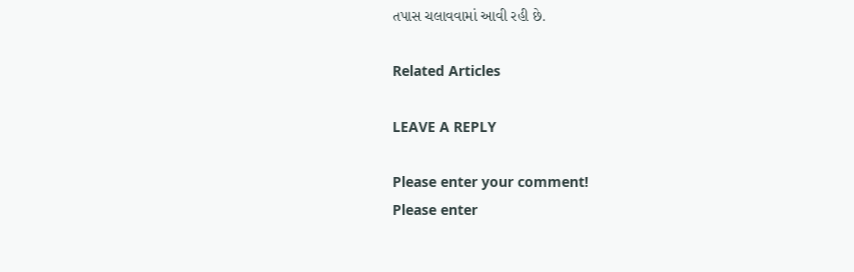તપાસ ચલાવવામાં આવી રહી છે.

Related Articles

LEAVE A REPLY

Please enter your comment!
Please enter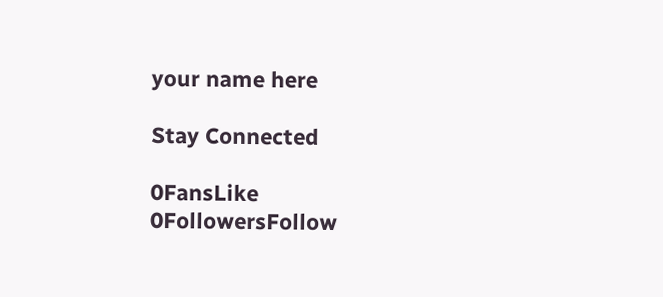your name here

Stay Connected

0FansLike
0FollowersFollow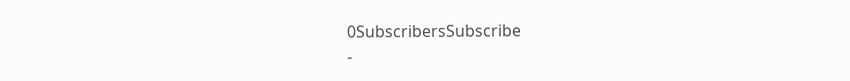0SubscribersSubscribe
-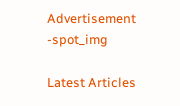Advertisement -spot_img

Latest Articles